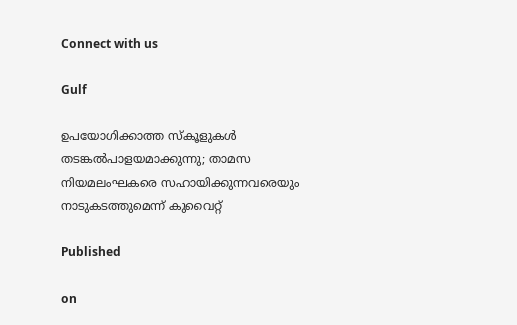Connect with us

Gulf

ഉപയോഗിക്കാത്ത സ്‌കൂളുകള്‍ തടങ്കല്‍പാളയമാക്കുന്നു; താമസ നിയമലംഘകരെ സഹായിക്കുന്നവരെയും നാടുകടത്തുമെന്ന് കുവൈറ്റ്

Published

on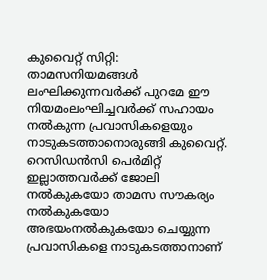കുവൈറ്റ് സിറ്റി: താമസനിയമങ്ങള്‍ ലംഘിക്കുന്നവര്‍ക്ക് പുറമേ ഈ നിയമംലംഘിച്ചവര്‍ക്ക് സഹായം നല്‍കുന്ന പ്രവാസികളെയും നാടുകടത്താനൊരുങ്ങി കുവൈറ്റ്. റെസിഡന്‍സി പെര്‍മിറ്റ് ഇല്ലാത്തവര്‍ക്ക് ജോലി നല്‍കുകയോ താമസ സൗകര്യം നല്‍കുകയോ അഭയംനല്‍കുകയോ ചെയ്യുന്ന പ്രവാസികളെ നാടുകടത്താനാണ്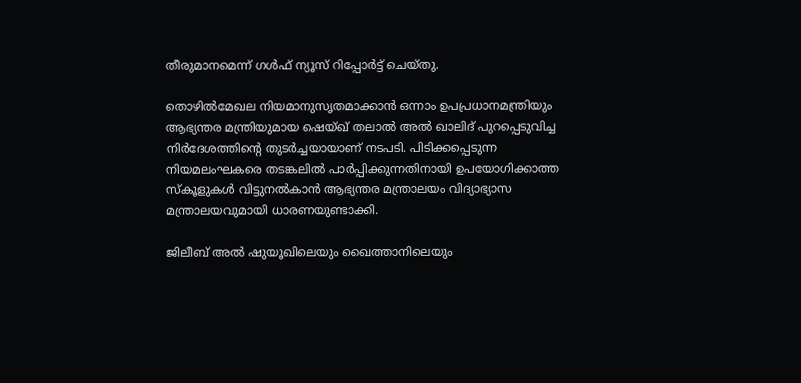തീരുമാനമെന്ന് ഗള്‍ഫ് ന്യൂസ് റിപ്പോര്‍ട്ട് ചെയ്തു.

തൊഴില്‍മേഖല നിയമാനുസൃതമാക്കാന്‍ ഒന്നാം ഉപപ്രധാനമന്ത്രിയും ആഭ്യന്തര മന്ത്രിയുമായ ഷെയ്ഖ് തലാല്‍ അല്‍ ഖാലിദ് പുറപ്പെടുവിച്ച നിര്‍ദേശത്തിന്റെ തുടര്‍ച്ചയായാണ് നടപടി. പിടിക്കപ്പെടുന്ന നിയമലംഘകരെ തടങ്കലില്‍ പാര്‍പ്പിക്കുന്നതിനായി ഉപയോഗിക്കാത്ത സ്‌കൂളുകള്‍ വിട്ടുനല്‍കാന്‍ ആഭ്യന്തര മന്ത്രാലയം വിദ്യാഭ്യാസ മന്ത്രാലയവുമായി ധാരണയുണ്ടാക്കി.

ജിലീബ് അല്‍ ഷുയൂഖിലെയും ഖൈത്താനിലെയും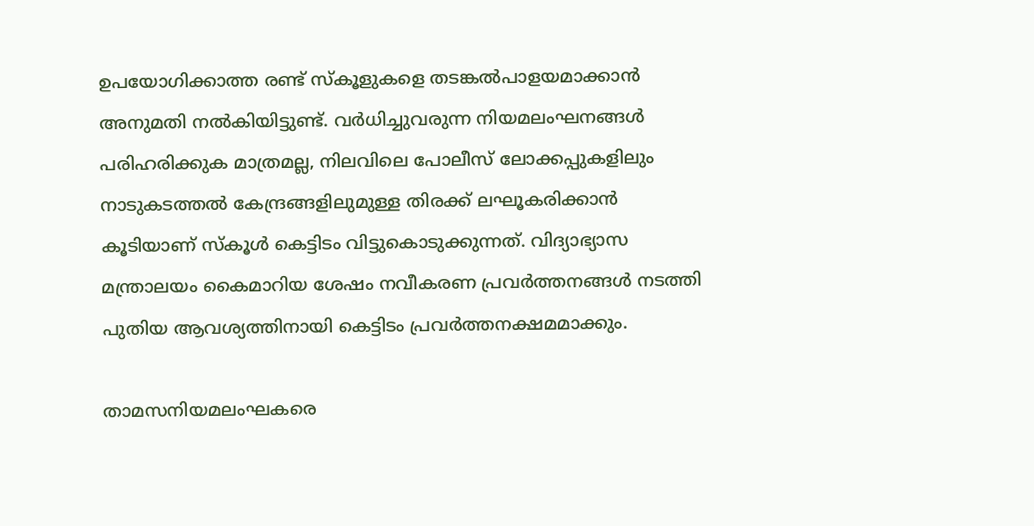ഉപയോഗിക്കാത്ത രണ്ട് സ്‌കൂളുകളെ തടങ്കല്‍പാളയമാക്കാന്‍ അനുമതി നല്‍കിയിട്ടുണ്ട്. വര്‍ധിച്ചുവരുന്ന നിയമലംഘനങ്ങള്‍ പരിഹരിക്കുക മാത്രമല്ല, നിലവിലെ പോലീസ് ലോക്കപ്പുകളിലും നാടുകടത്തല്‍ കേന്ദ്രങ്ങളിലുമുള്ള തിരക്ക് ലഘൂകരിക്കാന്‍ കൂടിയാണ് സ്‌കൂള്‍ കെട്ടിടം വിട്ടുകൊടുക്കുന്നത്. വിദ്യാഭ്യാസ മന്ത്രാലയം കൈമാറിയ ശേഷം നവീകരണ പ്രവര്‍ത്തനങ്ങള്‍ നടത്തി പുതിയ ആവശ്യത്തിനായി കെട്ടിടം പ്രവര്‍ത്തനക്ഷമമാക്കും.

താമസനിയമലംഘകരെ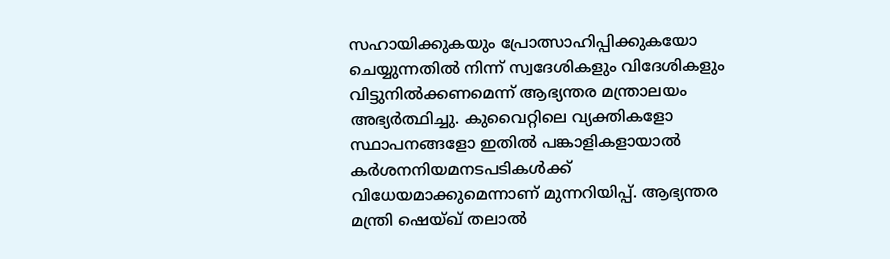സഹായിക്കുകയും പ്രോത്സാഹിപ്പിക്കുകയോ ചെയ്യുന്നതില്‍ നിന്ന് സ്വദേശികളും വിദേശികളും വിട്ടുനില്‍ക്കണമെന്ന് ആഭ്യന്തര മന്ത്രാലയം അഭ്യര്‍ത്ഥിച്ചു. കുവൈറ്റിലെ വ്യക്തികളോ സ്ഥാപനങ്ങളോ ഇതില്‍ പങ്കാളികളായാല്‍ കര്‍ശനനിയമനടപടികള്‍ക്ക് വിധേയമാക്കുമെന്നാണ് മുന്നറിയിപ്പ്. ആഭ്യന്തര മന്ത്രി ഷെയ്ഖ് തലാല്‍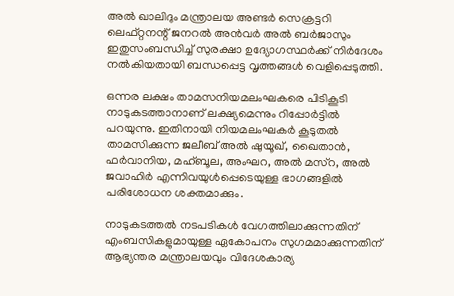അല്‍ ഖാലിദും മന്ത്രാലയ അണ്ടര്‍ സെക്രട്ടറി ലെഫ്റ്റനന്റ് ജനറല്‍ അന്‍വര്‍ അല്‍ ബര്‍ജാസും ഇതുസംബന്ധിച്ച് സുരക്ഷാ ഉദ്യോഗസ്ഥര്‍ക്ക് നിര്‍ദേശം നല്‍കിയതായി ബന്ധപ്പെട്ട വൃത്തങ്ങള്‍ വെളിപ്പെടുത്തി.

ഒന്നര ലക്ഷം താമസനിയമലംഘകരെ പിടികൂടി നാടുകടത്താനാണ് ലക്ഷ്യമെന്നും റിപ്പോര്‍ട്ടില്‍ പറയുന്നു. ഇതിനായി നിയമലംഘകര്‍ കൂടുതല്‍ താമസിക്കുന്ന ജലീബ് അല്‍ ഷുയൂഖ്, ഖൈതാന്‍, ഫര്‍വാനിയ, മഹ്ബൂല, അംഘറ, അല്‍ മസ്‌റ, അല്‍ ജവാഹിര്‍ എന്നിവയുള്‍പ്പെടെയുള്ള ഭാഗങ്ങളില്‍ പരിശോധന ശക്തമാക്കും.

നാടുകടത്തല്‍ നടപടികള്‍ വേഗത്തിലാക്കുന്നതിന് എംബസികളുമായുള്ള ഏകോപനം സുഗമമാക്കുന്നതിന് ആഭ്യന്തര മന്ത്രാലയവും വിദേശകാര്യ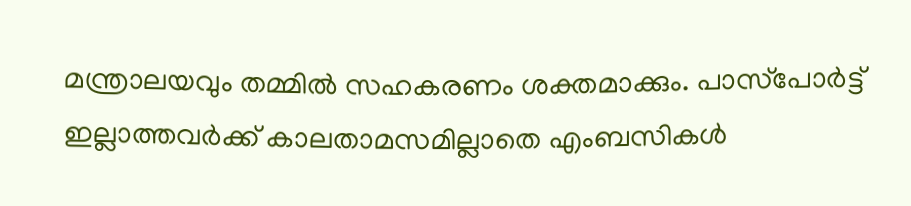മന്ത്രാലയവും തമ്മില്‍ സഹകരണം ശക്തമാക്കും. പാസ്‌പോര്‍ട്ട് ഇല്ലാത്തവര്‍ക്ക് കാലതാമസമില്ലാതെ എംബസികള്‍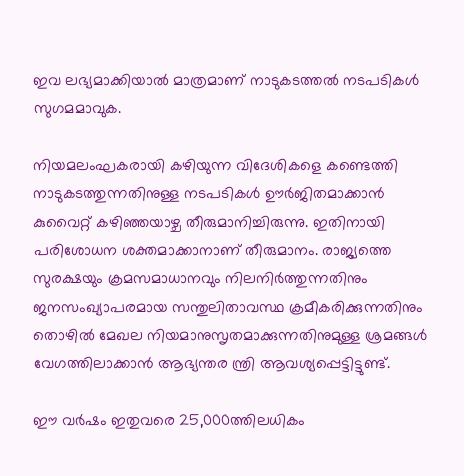ഇവ ലഭ്യമാക്കിയാല്‍ മാത്രമാണ് നാടുകടത്തല്‍ നടപടികള്‍ സുഗമമാവുക.

നിയമലംഘകരായി കഴിയുന്ന വിദേശികളെ കണ്ടെത്തി നാടുകടത്തുന്നതിനുള്ള നടപടികള്‍ ഊര്‍ജിതമാക്കാന്‍ കുവൈറ്റ് കഴിഞ്ഞയാഴ്ച തീരുമാനിച്ചിരുന്നു. ഇതിനായി പരിശോധന ശക്തമാക്കാനാണ് തീരുമാനം. രാജ്യത്തെ സുരക്ഷയും ക്രമസമാധാനവും നിലനിര്‍ത്തുന്നതിനും ജനസംഖ്യാപരമായ സന്തുലിതാവസ്ഥ ക്രമീകരിക്കുന്നതിനും തൊഴില്‍ മേഖല നിയമാനുസൃതമാക്കുന്നതിനുമുള്ള ശ്രമങ്ങള്‍ വേഗത്തിലാക്കാന്‍ ആഭ്യന്തര ന്ത്രി ആവശ്യപ്പെട്ടിട്ടുണ്ട്.

ഈ വര്‍ഷം ഇതുവരെ 25,000ത്തിലധികം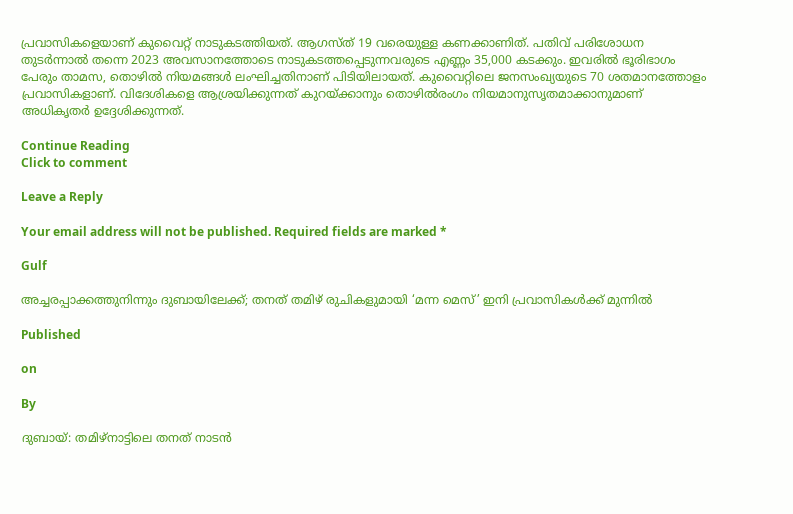പ്രവാസികളെയാണ് കുവൈറ്റ് നാടുകടത്തിയത്. ആഗസ്ത് 19 വരെയുള്ള കണക്കാണിത്. പതിവ് പരിശോധന തുടര്‍ന്നാല്‍ തന്നെ 2023 അവസാനത്തോടെ നാടുകടത്തപ്പെടുന്നവരുടെ എണ്ണം 35,000 കടക്കും. ഇവരില്‍ ഭൂരിഭാഗം പേരും താമസ, തൊഴില്‍ നിയമങ്ങള്‍ ലംഘിച്ചതിനാണ് പിടിയിലായത്. കുവൈറ്റിലെ ജനസംഖ്യയുടെ 70 ശതമാനത്തോളം പ്രവാസികളാണ്. വിദേശികളെ ആശ്രയിക്കുന്നത് കുറയ്ക്കാനും തൊഴില്‍രംഗം നിയമാനുസൃതമാക്കാനുമാണ് അധികൃതര്‍ ഉദ്ദേശിക്കുന്നത്.

Continue Reading
Click to comment

Leave a Reply

Your email address will not be published. Required fields are marked *

Gulf

അച്ചരപ്പാക്കത്തുനിന്നും ദുബായിലേക്ക്; തനത് തമിഴ് രുചികളുമായി ‘മന്ന മെസ്’ ഇനി പ്രവാസികൾക്ക് മുന്നിൽ

Published

on

By

ദുബായ്: തമിഴ്‌നാട്ടിലെ തനത് നാടൻ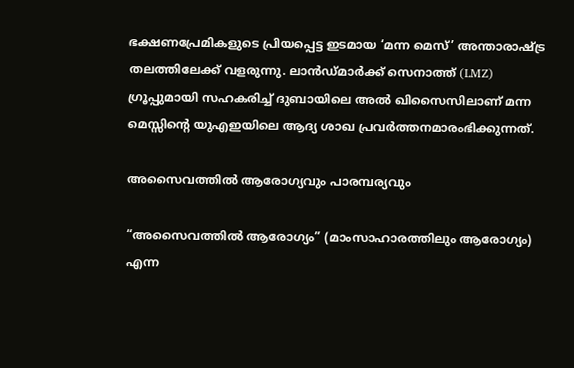ഭക്ഷണപ്രേമികളുടെ പ്രിയപ്പെട്ട ഇടമായ ‘മന്ന മെസ്’ അന്താരാഷ്ട്ര തലത്തിലേക്ക് വളരുന്നു. ലാൻഡ്മാർക്ക് സെനാത്ത് (LMZ) ഗ്രൂപ്പുമായി സഹകരിച്ച് ദുബായിലെ അൽ ഖിസൈസിലാണ് മന്ന മെസ്സിന്റെ യുഎഇയിലെ ആദ്യ ശാഖ പ്രവർത്തനമാരംഭിക്കുന്നത്.

അസൈവത്തിൽ ആരോഗ്യവും പാരമ്പര്യവും

“അസൈവത്തിൽ ആരോഗ്യം” (മാംസാഹാരത്തിലും ആരോഗ്യം) എന്ന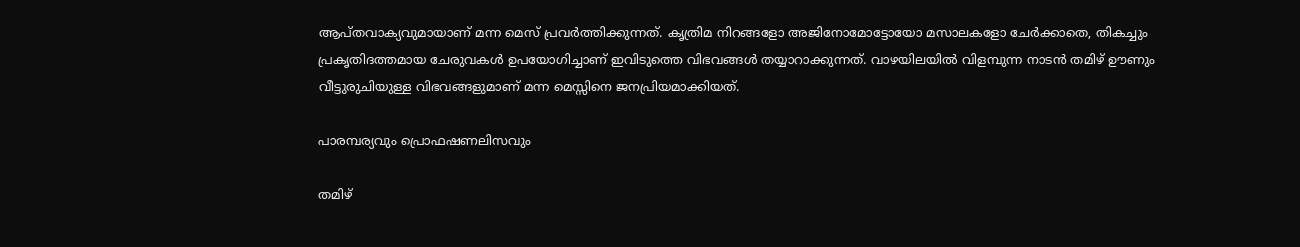ആപ്തവാക്യവുമായാണ് മന്ന മെസ് പ്രവർത്തിക്കുന്നത്. കൃത്രിമ നിറങ്ങളോ അജിനോമോട്ടോയോ മസാലകളോ ചേർക്കാതെ, തികച്ചും പ്രകൃതിദത്തമായ ചേരുവകൾ ഉപയോഗിച്ചാണ് ഇവിടുത്തെ വിഭവങ്ങൾ തയ്യാറാക്കുന്നത്. വാഴയിലയിൽ വിളമ്പുന്ന നാടൻ തമിഴ് ഊണും വീട്ടുരുചിയുള്ള വിഭവങ്ങളുമാണ് മന്ന മെസ്സിനെ ജനപ്രിയമാക്കിയത്.

പാരമ്പര്യവും പ്രൊഫഷണലിസവും

തമിഴ്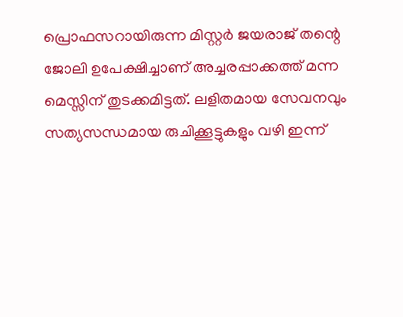പ്രൊഫസറായിരുന്ന മിസ്റ്റർ ജയരാജ് തന്റെ ജോലി ഉപേക്ഷിച്ചാണ് അച്ചരപ്പാക്കത്ത് മന്ന മെസ്സിന് തുടക്കമിട്ടത്. ലളിതമായ സേവനവും സത്യസന്ധമായ രുചിക്കൂട്ടുകളും വഴി ഇന്ന്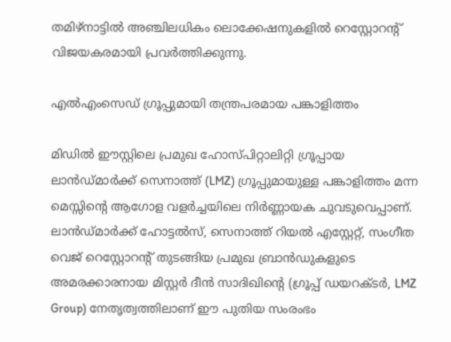തമിഴ്‌നാട്ടിൽ അഞ്ചിലധികം ലൊക്കേഷനുകളിൽ റെസ്റ്റോറന്റ് വിജയകരമായി പ്രവർത്തിക്കുന്നു.

എൽഎംസെഡ് ഗ്രൂപ്പുമായി തന്ത്രപരമായ പങ്കാളിത്തം

മിഡിൽ ഈസ്റ്റിലെ പ്രമുഖ ഹോസ്പിറ്റാലിറ്റി ഗ്രൂപ്പായ ലാൻഡ്മാർക്ക് സെനാത്ത് (LMZ) ഗ്രൂപ്പുമായുള്ള പങ്കാളിത്തം മന്ന മെസ്സിന്റെ ആഗോള വളർച്ചയിലെ നിർണ്ണായക ചുവടുവെപ്പാണ്. ലാൻഡ്മാർക്ക് ഹോട്ടൽസ്, സെനാത്ത് റിയൽ എസ്റ്റേറ്റ്, സംഗീത വെജ് റെസ്റ്റോറന്റ് തുടങ്ങിയ പ്രമുഖ ബ്രാൻഡുകളുടെ അമരക്കാരനായ മിസ്റ്റർ ദീൻ സാദിഖിന്റെ (ഗ്രൂപ്പ് ഡയറക്ടർ, LMZ Group) നേതൃത്വത്തിലാണ് ഈ പുതിയ സംരംഭം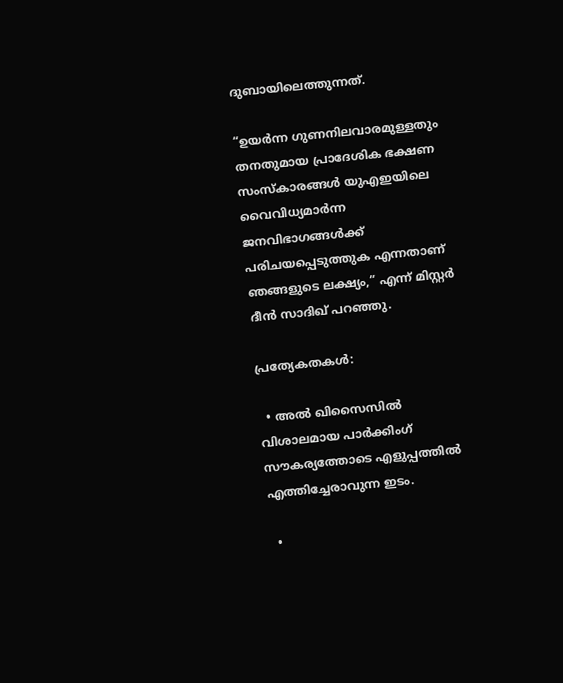ദുബായിലെത്തുന്നത്.

“ഉയർന്ന ഗുണനിലവാരമുള്ളതും തനതുമായ പ്രാദേശിക ഭക്ഷണ സംസ്കാരങ്ങൾ യുഎഇയിലെ വൈവിധ്യമാർന്ന ജനവിഭാഗങ്ങൾക്ക് പരിചയപ്പെടുത്തുക എന്നതാണ് ഞങ്ങളുടെ ലക്ഷ്യം,” എന്ന് മിസ്റ്റർ ദീൻ സാദിഖ് പറഞ്ഞു.

പ്രത്യേകതകൾ:

  • അൽ ഖിസൈസിൽ വിശാലമായ പാർക്കിംഗ് സൗകര്യത്തോടെ എളുപ്പത്തിൽ എത്തിച്ചേരാവുന്ന ഇടം.

  •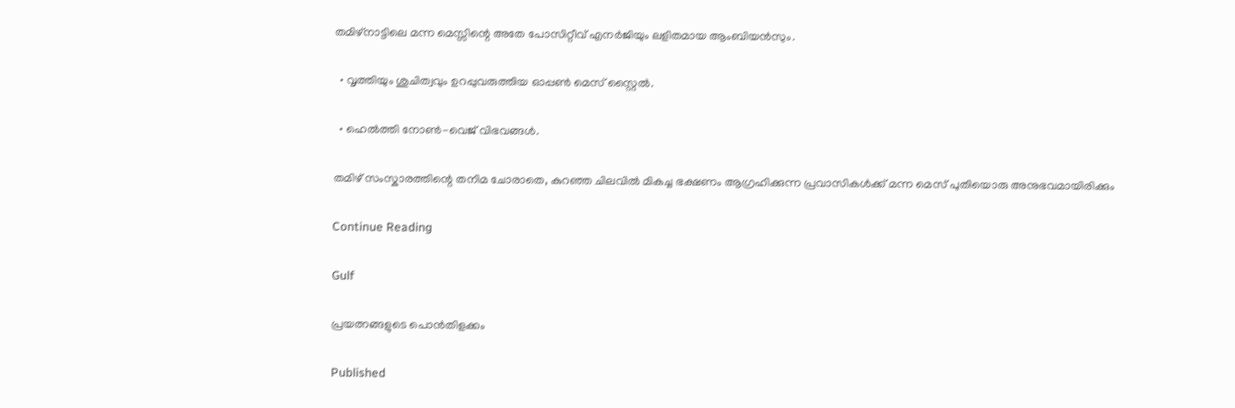തമിഴ്നാട്ടിലെ മന്ന മെസ്സിന്റെ അതേ പോസിറ്റീവ് എനർജിയും ലളിതമായ ആംബിയൻസും.

  • വൃത്തിയും ശുചിത്വവും ഉറപ്പുവരുത്തിയ ഓപ്പൺ മെസ് സ്റ്റൈൽ.

  • ഹെൽത്തി നോൺ-വെജ് വിഭവങ്ങൾ.

തമിഴ് സംസ്കാരത്തിന്റെ തനിമ ചോരാതെ, കുറഞ്ഞ ചിലവിൽ മികച്ച ഭക്ഷണം ആഗ്രഹിക്കുന്ന പ്രവാസികൾക്ക് മന്ന മെസ് പുതിയൊരു അനുഭവമായിരിക്കും

Continue Reading

Gulf

പ്രയത്നങ്ങളുടെ പൊൻതിളക്കം

Published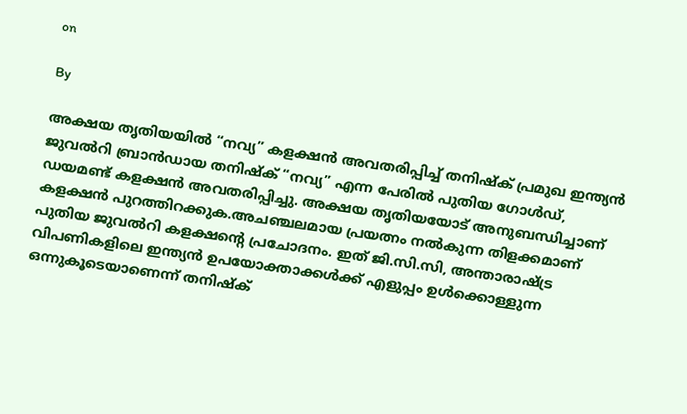on

By

അക്ഷയ തൃതിയയിൽ “നവ്യ” കളക്ഷൻ അവതരിപ്പിച്ച് തനിഷ്ക് പ്രമുഖ ഇന്ത്യൻ ജുവൽറി ബ്രാൻഡായ തനിഷ്ക് “നവ്യ” എന്ന പേരിൽ പുതിയ ഗോൾഡ്, ഡയമണ്ട് കളക്ഷൻ അവതരിപ്പിച്ചു. അക്ഷയ തൃതിയയോട് അനുബന്ധിച്ചാണ് കളക്ഷൻ പുറത്തിറക്കുക.അചഞ്ചലമായ പ്രയത്നം നൽകുന്ന തിളക്കമാണ് പുതിയ ജുവൽറി കളക്ഷന്റെ പ്രചോദനം. ഇത് ജി.സി.സി, അന്താരാഷ്ട്ര വിപണികളിലെ ഇന്ത്യൻ ഉപയോക്താക്കൾക്ക് എളുപ്പം ഉൾക്കൊള്ളുന്ന ഒന്നുകൂടെയാണെന്ന് തനിഷ്ക്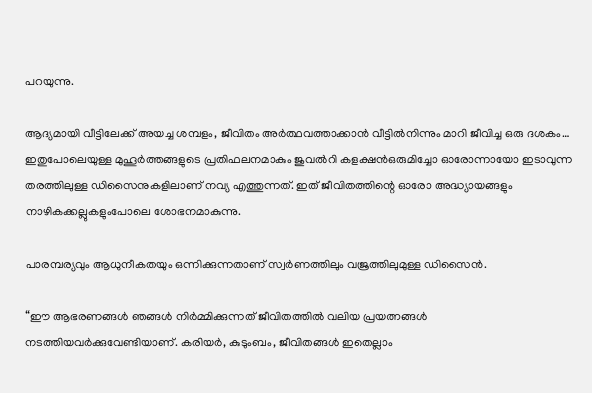പറയുന്നു.

ആദ്യമായി വീട്ടിലേക്ക് അയച്ച ശമ്പളം, ജീവിതം അർത്ഥവത്താക്കാൻ വീട്ടിൽനിന്നും മാറി ജീവിച്ച ഒരു ദശകം… ഇതുപോലെയുള്ള മുഹൂർത്തങ്ങളുടെ പ്രതിഫലനമാകും ജുവൽറി കളക്ഷൻഒരുമിച്ചോ ഓരോന്നായോ ഇടാവുന്ന തരത്തിലുള്ള ഡിസൈനുകളിലാണ് നവ്യ എത്തുന്നത്. ഇത് ജീവിതത്തിന്റെ ഓരോ അദ്ധ്യായങ്ങളും നാഴികക്കല്ലുകളുംപോലെ ശോഭനമാകുന്നു.

പാരമ്പര്യവും ആധുനീകതയും ഒന്നിക്കുന്നതാണ് സ്വർണത്തിലും വജ്രത്തിലുമുള്ള ഡിസൈൻ.

“ഈ ആഭരണങ്ങൾ ഞങ്ങൾ നിർമ്മിക്കുന്നത് ജീവിതത്തിൽ വലിയ പ്രയത്നങ്ങൾ നടത്തിയവർക്കുവേണ്ടിയാണ്. കരിയർ, കുടുംബം, ജീവിതങ്ങൾ ഇതെല്ലാം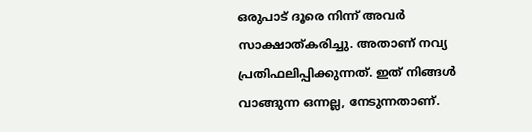ഒരുപാട് ദൂരെ നിന്ന് അവർ സാക്ഷാത്കരിച്ചു. അതാണ് നവ്യ പ്രതിഫലിപ്പിക്കുന്നത്. ഇത് നിങ്ങൾ വാങ്ങുന്ന ഒന്നല്ല, നേടുന്നതാണ്.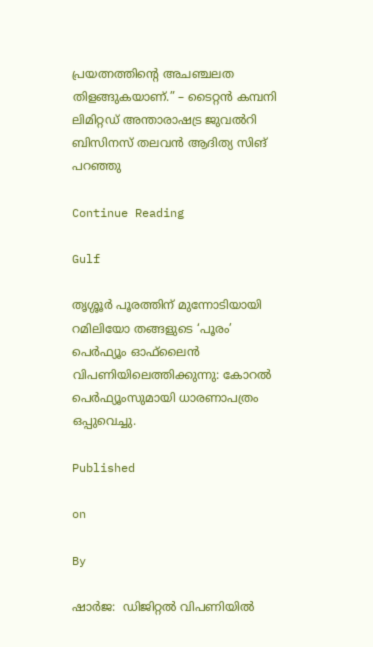പ്രയത്നത്തിന്റെ അചഞ്ചലത തിളങ്ങുകയാണ്.” – ടൈറ്റൻ കമ്പനി ലിമിറ്റഡ് അന്താരാഷട്ര ജുവൽറി ബിസിനസ് തലവൻ ആദിത്യ സിങ് പറഞ്ഞു

Continue Reading

Gulf

തൃശ്ശൂർ പൂരത്തിന് മുന്നോടിയായി റമിലിയോ തങ്ങളുടെ ‘പൂരം’ പെർഫ്യൂം ഓഫ്‌ലൈൻ വിപണിയിലെത്തിക്കുന്നു: കോറൽ പെർഫ്യൂംസുമായി ധാരണാപത്രം ഒപ്പുവെച്ചു.

Published

on

By

ഷാർജ:  ഡിജിറ്റൽ വിപണിയിൽ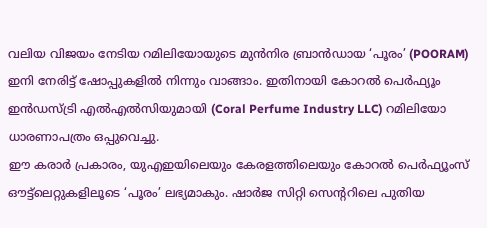വലിയ വിജയം നേടിയ റമിലിയോയുടെ മുൻനിര ബ്രാൻഡായ ‘പൂരം’ (POORAM) ഇനി നേരിട്ട് ഷോപ്പുകളിൽ നിന്നും വാങ്ങാം. ഇതിനായി കോറൽ പെർഫ്യൂം ഇൻഡസ്ട്രി എൽഎൽസിയുമായി (Coral Perfume Industry LLC) റമിലിയോ ധാരണാപത്രം ഒപ്പുവെച്ചു.
ഈ കരാർ പ്രകാരം, യുഎഇയിലെയും കേരളത്തിലെയും കോറൽ പെർഫ്യൂംസ് ഔട്ട്‌ലെറ്റുകളിലൂടെ ‘പൂരം’ ലഭ്യമാകും. ഷാർജ സിറ്റി സെന്ററിലെ പുതിയ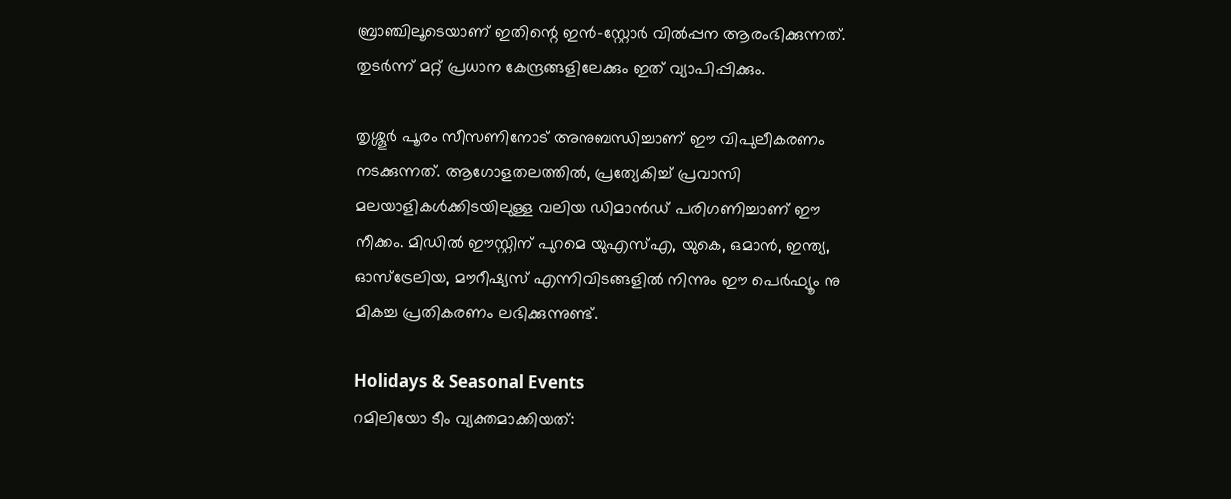ബ്രാഞ്ചിലൂടെയാണ് ഇതിന്റെ ഇൻ-സ്റ്റോർ വിൽപ്പന ആരംഭിക്കുന്നത്. തുടർന്ന് മറ്റ് പ്രധാന കേന്ദ്രങ്ങളിലേക്കും ഇത് വ്യാപിപ്പിക്കും.

തൃശ്ശൂർ പൂരം സീസണിനോട് അനുബന്ധിച്ചാണ് ഈ വിപുലീകരണം നടക്കുന്നത്. ആഗോളതലത്തിൽ, പ്രത്യേകിച്ച് പ്രവാസി മലയാളികൾക്കിടയിലുള്ള വലിയ ഡിമാൻഡ് പരിഗണിച്ചാണ് ഈ നീക്കം. മിഡിൽ ഈസ്റ്റിന് പുറമെ യുഎസ്എ, യുകെ, ഒമാൻ, ഇന്ത്യ, ഓസ്‌ട്രേലിയ, മൗറീഷ്യസ് എന്നിവിടങ്ങളിൽ നിന്നും ഈ പെർഫ്യൂം നു മികച്ച പ്രതികരണം ലഭിക്കുന്നുണ്ട്.

Holidays & Seasonal Events
റമിലിയോ ടീം വ്യക്തമാക്കിയത്: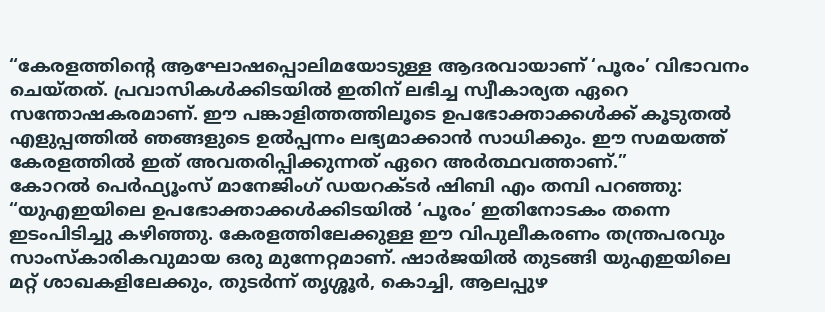“കേരളത്തിന്റെ ആഘോഷപ്പൊലിമയോടുള്ള ആദരവായാണ് ‘പൂരം’ വിഭാവനം ചെയ്തത്. പ്രവാസികൾക്കിടയിൽ ഇതിന് ലഭിച്ച സ്വീകാര്യത ഏറെ സന്തോഷകരമാണ്. ഈ പങ്കാളിത്തത്തിലൂടെ ഉപഭോക്താക്കൾക്ക് കൂടുതൽ എളുപ്പത്തിൽ ഞങ്ങളുടെ ഉൽപ്പന്നം ലഭ്യമാക്കാൻ സാധിക്കും. ഈ സമയത്ത് കേരളത്തിൽ ഇത് അവതരിപ്പിക്കുന്നത് ഏറെ അർത്ഥവത്താണ്.”
കോറൽ പെർഫ്യൂംസ് മാനേജിംഗ് ഡയറക്ടർ ഷിബി എം തമ്പി പറഞ്ഞു:
“യുഎഇയിലെ ഉപഭോക്താക്കൾക്കിടയിൽ ‘പൂരം’ ഇതിനോടകം തന്നെ ഇടംപിടിച്ചു കഴിഞ്ഞു. കേരളത്തിലേക്കുള്ള ഈ വിപുലീകരണം തന്ത്രപരവും സാംസ്‌കാരികവുമായ ഒരു മുന്നേറ്റമാണ്. ഷാർജയിൽ തുടങ്ങി യുഎഇയിലെ മറ്റ് ശാഖകളിലേക്കും, തുടർന്ന് തൃശ്ശൂർ, കൊച്ചി, ആലപ്പുഴ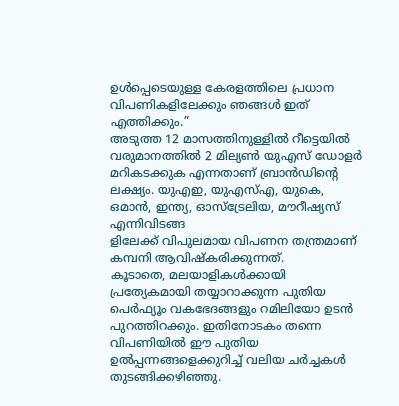ഉൾപ്പെടെയുള്ള കേരളത്തിലെ പ്രധാന വിപണികളിലേക്കും ഞങ്ങൾ ഇത് എത്തിക്കും.”
അടുത്ത 12 മാസത്തിനുള്ളിൽ റീട്ടെയിൽ വരുമാനത്തിൽ 2 മില്യൺ യുഎസ് ഡോളർ മറികടക്കുക എന്നതാണ് ബ്രാൻഡിന്റെ ലക്ഷ്യം. യുഎഇ, യുഎസ്എ, യുകെ, ഒമാൻ, ഇന്ത്യ, ഓസ്‌ട്രേലിയ, മൗറീഷ്യസ് എന്നിവിടങ്ങ
ളിലേക്ക് വിപുലമായ വിപണന തന്ത്രമാണ് കമ്പനി ആവിഷ്‌കരിക്കുന്നത്.
കൂടാതെ, മലയാളികൾക്കായി പ്രത്യേകമായി തയ്യാറാക്കുന്ന പുതിയ പെർഫ്യൂം വകഭേദങ്ങളും റമിലിയോ ഉടൻ പുറത്തിറക്കും. ഇതിനോടകം തന്നെ വിപണിയിൽ ഈ പുതിയ ഉൽപ്പന്നങ്ങളെക്കുറിച്ച് വലിയ ചർച്ചകൾ തുടങ്ങിക്കഴിഞ്ഞു.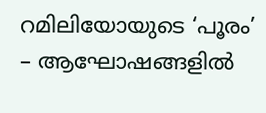റമിലിയോയുടെ ‘പൂരം’ – ആഘോഷങ്ങളിൽ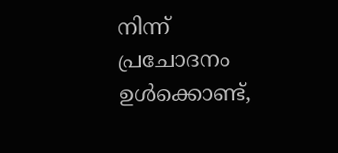നിന്ന് പ്രചോദനം ഉൾക്കൊണ്ട്,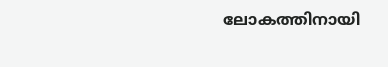ലോകത്തിനായി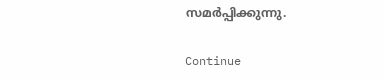സമർപ്പിക്കുന്നു.

Continue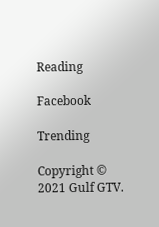Reading

Facebook

Trending

Copyright © 2021 Gulf GTV.